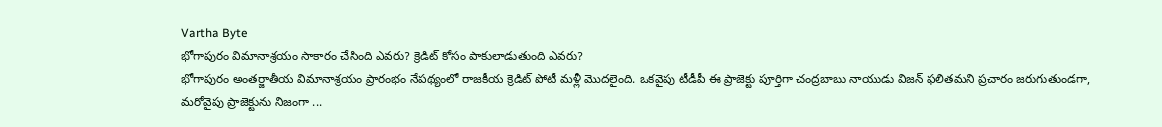Vartha Byte
భోగాపురం విమానాశ్రయం సాకారం చేసింది ఎవరు? క్రెడిట్ కోసం పాకులాడుతుంది ఎవరు?
భోగాపురం అంతర్జాతీయ విమానాశ్రయం ప్రారంభం నేపథ్యంలో రాజకీయ క్రెడిట్ పోటీ మళ్లీ మొదలైంది. ఒకవైపు టీడీపీ ఈ ప్రాజెక్టు పూర్తిగా చంద్రబాబు నాయుడు విజన్ ఫలితమని ప్రచారం జరుగుతుండగా, మరోవైపు ప్రాజెక్టును నిజంగా ...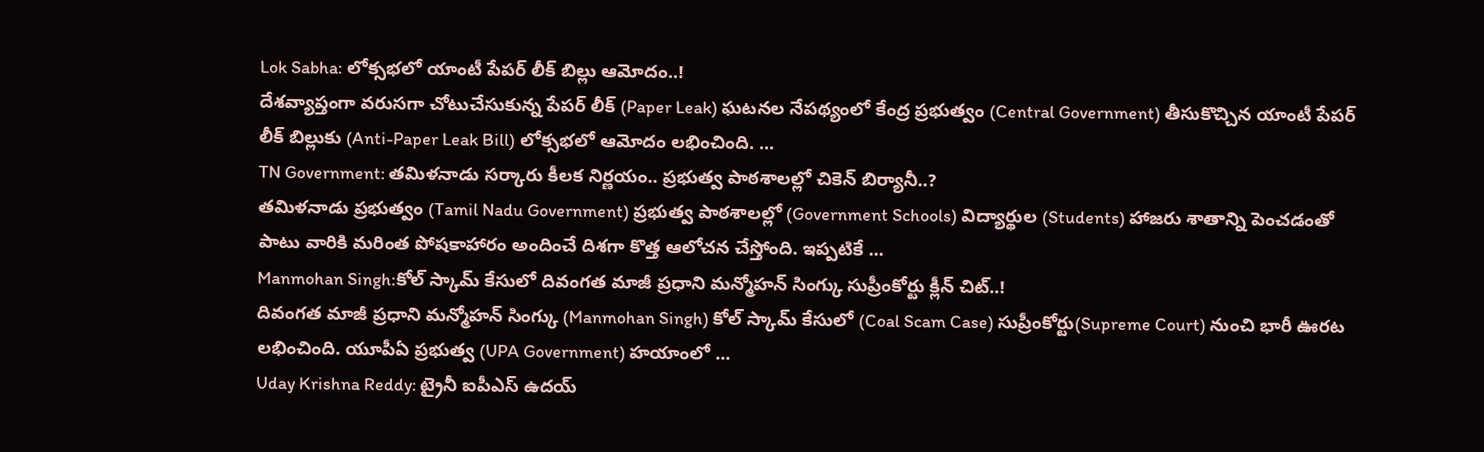Lok Sabha: లోక్సభలో యాంటీ పేపర్ లీక్ బిల్లు ఆమోదం..!
దేశవ్యాప్తంగా వరుసగా చోటుచేసుకున్న పేపర్ లీక్ (Paper Leak) ఘటనల నేపథ్యంలో కేంద్ర ప్రభుత్వం (Central Government) తీసుకొచ్చిన యాంటీ పేపర్ లీక్ బిల్లుకు (Anti-Paper Leak Bill) లోక్సభలో ఆమోదం లభించింది. ...
TN Government: తమిళనాడు సర్కారు కీలక నిర్ణయం.. ప్రభుత్వ పాఠశాలల్లో చికెన్ బిర్యానీ..?
తమిళనాడు ప్రభుత్వం (Tamil Nadu Government) ప్రభుత్వ పాఠశాలల్లో (Government Schools) విద్యార్థుల (Students) హాజరు శాతాన్ని పెంచడంతో పాటు వారికి మరింత పోషకాహారం అందించే దిశగా కొత్త ఆలోచన చేస్తోంది. ఇప్పటికే ...
Manmohan Singh:కోల్ స్కామ్ కేసులో దివంగత మాజీ ప్రధాని మన్మోహన్ సింగ్కు సుప్రీంకోర్టు క్లీన్ చిట్..!
దివంగత మాజీ ప్రధాని మన్మోహన్ సింగ్కు (Manmohan Singh) కోల్ స్కామ్ కేసులో (Coal Scam Case) సుప్రీంకోర్టు(Supreme Court) నుంచి భారీ ఊరట లభించింది. యూపీఏ ప్రభుత్వ (UPA Government) హయాంలో ...
Uday Krishna Reddy: ట్రైనీ ఐపీఎస్ ఉదయ్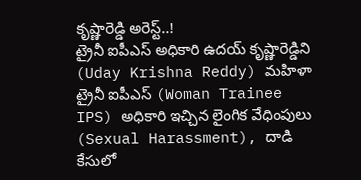కృష్ణారెడ్డి అరెస్ట్..!
ట్రైనీ ఐపీఎస్ అధికారి ఉదయ్ కృష్ణారెడ్డిని (Uday Krishna Reddy) మహిళా ట్రైనీ ఐపీఎస్ (Woman Trainee IPS) అధికారి ఇచ్చిన లైంగిక వేధింపులు (Sexual Harassment), దాడి కేసులో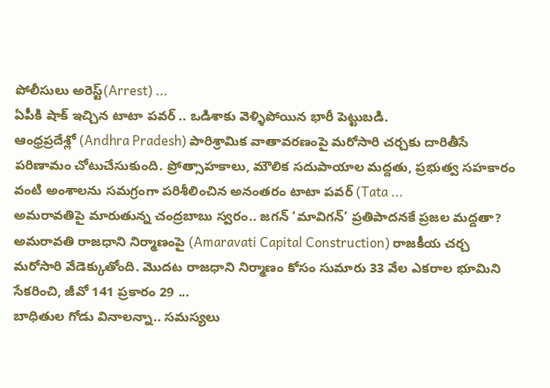పోలీసులు అరెస్ట్(Arrest) ...
ఏపీకి షాక్ ఇచ్చిన టాటా పవర్ .. ఒడిశాకు వెళ్ళిపోయిన భారీ పెట్టుబడి.
ఆంధ్రప్రదేశ్లో (Andhra Pradesh) పారిశ్రామిక వాతావరణంపై మరోసారి చర్చకు దారితీసే పరిణామం చోటుచేసుకుంది. ప్రోత్సాహకాలు, మౌలిక సదుపాయాల మద్దతు, ప్రభుత్వ సహకారం వంటి అంశాలను సమగ్రంగా పరిశీలించిన అనంతరం టాటా పవర్ (Tata ...
అమరావతిపై మారుతున్న చంద్రబాబు స్వరం.. జగన్ ‘మావిగన్’ ప్రతిపాదనకే ప్రజల మద్దతా?
అమరావతి రాజధాని నిర్మాణంపై (Amaravati Capital Construction) రాజకీయ చర్చ మరోసారి వేడెక్కుతోంది. మొదట రాజధాని నిర్మాణం కోసం సుమారు 33 వేల ఎకరాల భూమిని సేకరించి, జీవో 141 ప్రకారం 29 ...
బాధితుల గోడు వినాలన్నా.. సమస్యలు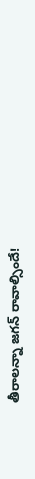తీరాలన్నా జగన్ రావాల్సిందే!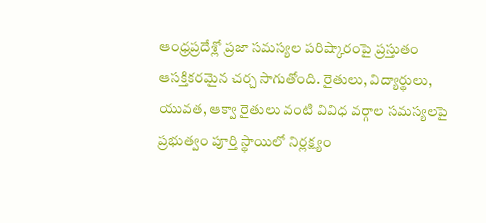ఆంధ్రప్రదేశ్లో ప్రజా సమస్యల పరిష్కారంపై ప్రస్తుతం ఆసక్తికరమైన చర్చ సాగుతోంది. రైతులు, విద్యార్థులు, యువత, ఆక్వా రైతులు వంటి వివిధ వర్గాల సమస్యలపై ప్రభుత్వం పూర్తి స్థాయిలో నిర్లక్ష్యం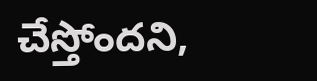చేస్తోందని,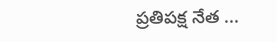ప్రతిపక్ష నేత ...